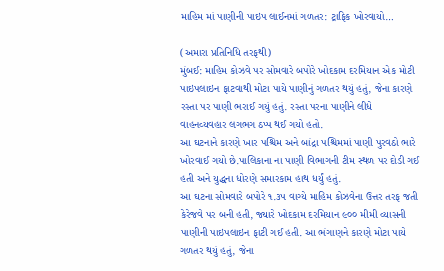માહિમ માં પાણીની પાઇપ લાઈનમાં ગળતર: ટ્રાફિક ખોરવાયો…

(અમારા પ્રતિનિધિ તરફથી)
મુંબઈ: માહિમ કોઝવે પર સોમવારે બપોરે ખોદકામ દરમિયાન એક મોટી પાઇપલાઇન ફાટવાથી મોટા પાયે પાણીનું ગળતર થયું હતું, જેના કારણે રસ્તા પર પાણી ભરાઈ ગયું હતું. રસ્તા પરના પાણીને લીધે વાહનવ્યવહાર લગભગ ઠપ્પ થઈ ગયો હતો.
આ ઘટનાને કારણે ખાર પશ્ચિમ અને બાંદ્રા પશ્ચિમમાં પાણી પુરવઠો ભારે ખોરવાઈ ગયો છે.પાલિકાના ના પાણી વિભાગની ટીમ સ્થળ પર દોડી ગઈ હતી અને યુદ્ધના ધોરણે સમારકામ હાથ ધર્યું હતું.
આ ઘટના સોમવારે બપોરે ૧.૩૫ વાગ્યે માહિમ કોઝવેના ઉત્તર તરફ જતી કેરેજવે પર બની હતી, જ્યારે ખોદકામ દરમિયાન ૯૦૦ મીમી વ્યાસની પાણીની પાઇપલાઇન ફાટી ગઈ હતી. આ ભંગાણને કારણે મોટા પાયે ગળતર થયું હતું, જેના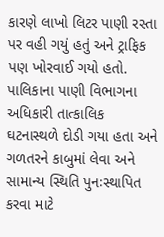કારણે લાખો લિટર પાણી રસ્તા પર વહી ગયું હતું અને ટ્રાફિક પણ ખોરવાઈ ગયો હતો.
પાલિકાના પાણી વિભાગના અધિકારી તાત્કાલિક ઘટનાસ્થળે દોડી ગયા હતા અને ગળતરને કાબુમાં લેવા અને સામાન્ય સ્થિતિ પુનઃસ્થાપિત કરવા માટે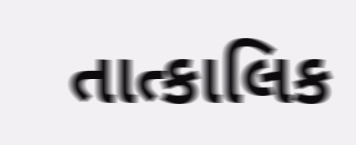તાત્કાલિક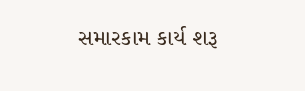સમારકામ કાર્ય શરૂ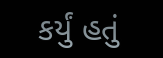કર્યું હતું